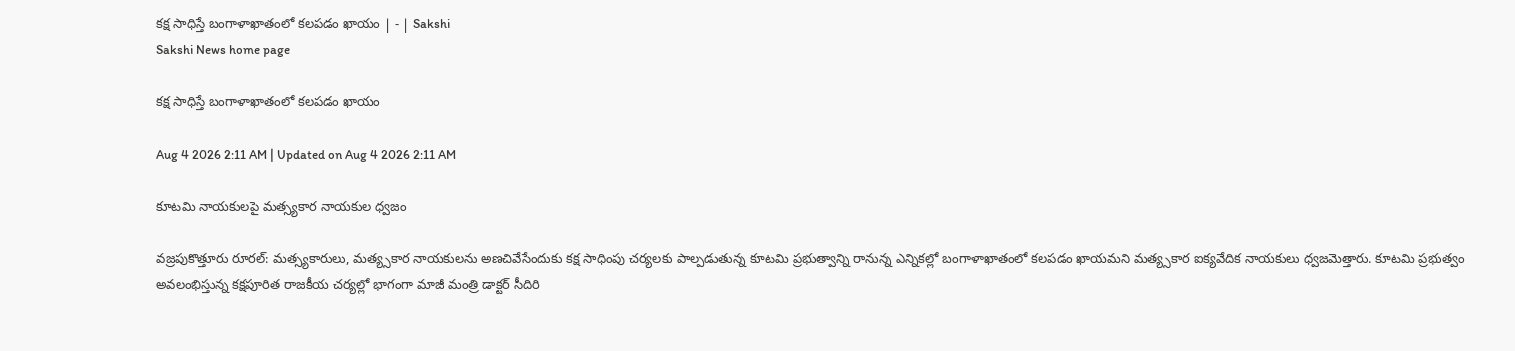కక్ష సాధిస్తే బంగాళాఖాతంలో కలపడం ఖాయం | - | Sakshi
Sakshi News home page

కక్ష సాధిస్తే బంగాళాఖాతంలో కలపడం ఖాయం

Aug 4 2026 2:11 AM | Updated on Aug 4 2026 2:11 AM

కూటమి నాయకులపై మత్స్యకార నాయకుల ధ్వజం

వజ్రపుకొత్తూరు రూరల్‌: మత్స్యకారులు, మత్య్సకార నాయకులను అణచివేసేందుకు కక్ష సాధింపు చర్యలకు పాల్పడుతున్న కూటమి ప్రభుత్వాన్ని రానున్న ఎన్నికల్లో బంగాళాఖాతంలో కలపడం ఖాయమని మత్య్సకార ఐక్యవేదిక నాయకులు ధ్వజమెత్తారు. కూటమి ప్రభుత్వం అవలంభిస్తున్న కక్షపూరిత రాజకీయ చర్యల్లో భాగంగా మాజీ మంత్రి డాక్టర్‌ సీదిరి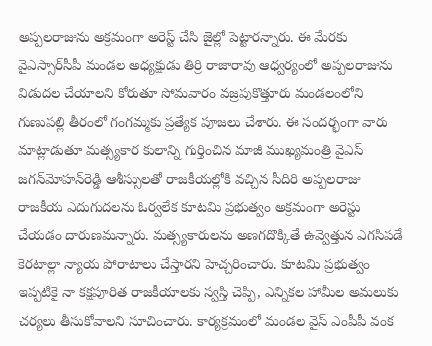అప్పలరాజును అక్రమంగా అరెస్ట్‌ చేసి జైల్లో పెట్టారన్నారు. ఈ మేరకు వైఎస్సార్‌సీపీ మండల అధ్యక్షుడు తిర్రి రాజారావు ఆధ్వర్యంలో అప్పలరాజును విడుదల చేయాలని కోరుతూ సోమవారం వజ్రపుకొత్తూరు మండలంలోని గుణుపల్లి తీరంలో గంగమ్మకు ప్రత్యేక పూజలు చేశారు. ఈ సందర్భంగా వారు మాట్లాడుతూ మత్స్యకార కులాన్ని గుర్తించిన మాజీ ముఖ్యమంత్రి వైఎస్‌ జగన్‌మోహన్‌రెడ్డి ఆశీస్సులతో రాజకీయల్లోకి వచ్చిన సీదిరి అప్పలరాజు రాజకీయ ఎదుగుదలను ఓర్వలేక కూటమి ప్రభుత్వం అక్రమంగా అరెస్టు చేయడం దారుణమన్నారు. మత్స్యకారులను అణగదొక్కితే ఉవ్వెత్తున ఎగసిపడే కెరటాల్లా న్యాయ పోరాటాలు చేస్తారని హెచ్చరించారు. కూటమి ప్రభుత్వం ఇప్పటికై నా కక్షపూరిత రాజకీయాలకు స్వస్తి చెప్పి, ఎన్నికల హామీల అమలుకు చర్యలు తీసుకోవాలని సూచించారు. కార్యక్రమంలో మండల వైస్‌ ఎంపీపీ వంక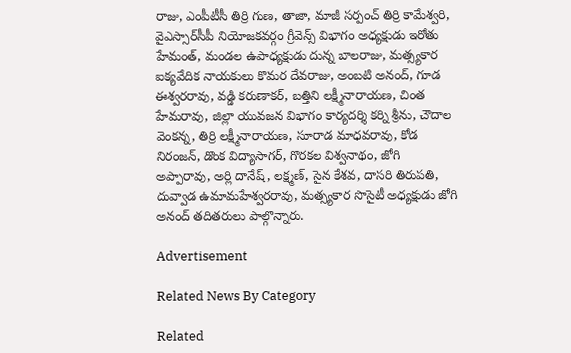రాజు, ఎంపీటీసీ తిర్రి గుణ, తాజా, మాజీ సర్పంచ్‌ తిర్రి కామేశ్వరి, వైఎస్సార్‌సీపీ నియోజకవర్గం గ్రీవెన్స్‌ విభాగం అధ్యక్షుడు ఇరోతు హేమంత్‌, మండల ఉపాధ్యక్షుడు దున్న బాలరాజు, మత్స్యకార ఐక్యవేదిక నాయకులు కొమర దేవరాజు, అంబటి అనంద్‌, గూడ ఈశ్వరరావు, వడ్డి కరుణాకర్‌, బత్తిని లక్ష్మీనారాయణ, చింత హేమరావు, జిల్లా యువజన విభాగం కార్యదర్శి కర్ని శ్రీను, చౌదాల వెంకన్న, తిర్రి లక్ష్మీనారాయణ, సూరాడ మాధవరావు, కోడ నిరంజన్‌, డొంక విద్యాసాగర్‌, గొరకల విశ్వనాథం, జోగి అప్పారావు, అర్లి దానేష్‌, లక్ష్మణ్‌, సైన కేశవ, దాసరి తిరుపతి, దువ్వాడ ఉమామహేశ్వరరావు, మత్స్యకార సొసైటీ అధ్యక్షుడు జోగి అనంద్‌ తదితరులు పాల్గొన్నారు.

Advertisement

Related News By Category

Related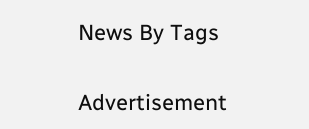News By Tags

Advertisement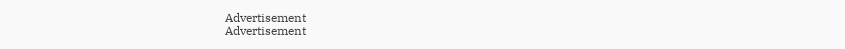Advertisement
Advertisement